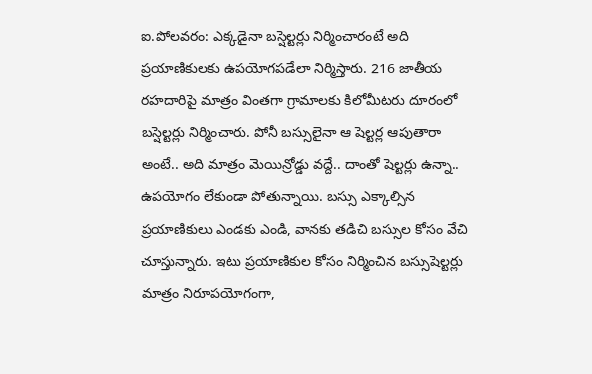ఐ.పోలవరం: ఎక్కడైనా బస్షెల్టర్లు నిర్మించారంటే అది ప్రయాణికులకు ఉపయోగపడేలా నిర్మిస్తారు. 216 జాతీయ రహదారిపై మాత్రం వింతగా గ్రామాలకు కిలోమీటరు దూరంలో బస్షెల్టర్లు నిర్మించారు. పోనీ బస్సులైనా ఆ షెల్టర్ల ఆపుతారా అంటే.. అది మాత్రం మెయిన్రోడ్డు వద్దే.. దాంతో షెల్టర్లు ఉన్నా.. ఉపయోగం లేకుండా పోతున్నాయి. బస్సు ఎక్కాల్సిన ప్రయాణికులు ఎండకు ఎండి, వానకు తడిచి బస్సుల కోసం వేచి చూస్తున్నారు. ఇటు ప్రయాణికుల కోసం నిర్మించిన బస్సుషెల్టర్లు మాత్రం నిరూపయోగంగా,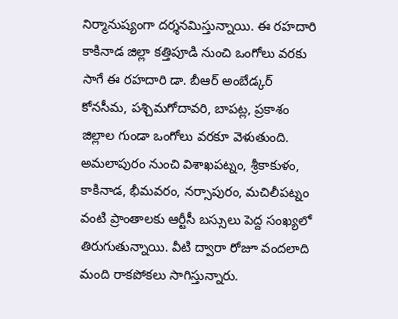నిర్మానుష్యంగా దర్శనమిస్తున్నాయి. ఈ రహదారి కాకినాడ జిల్లా కత్తిపూడి నుంచి ఒంగోలు వరకు సాగే ఈ రహదారి డా. బీఆర్ అంబేడ్కర్ కోనసీమ, పశ్చిమగోదావరి, బాపట్ల, ప్రకాశం జిల్లాల గుండా ఒంగోలు వరకూ వెళుతుంది. అమలాపురం నుంచి విశాఖపట్నం, శ్రీకాకుళం, కాకినాడ, భీమవరం, నర్సాపురం, మచిలీపట్నం వంటి ప్రాంతాలకు ఆర్టీసీ బస్సులు పెద్ద సంఖ్యలో తిరుగుతున్నాయి. వీటి ద్వారా రోజూ వందలాది మంది రాకపోకలు సాగిస్తున్నారు.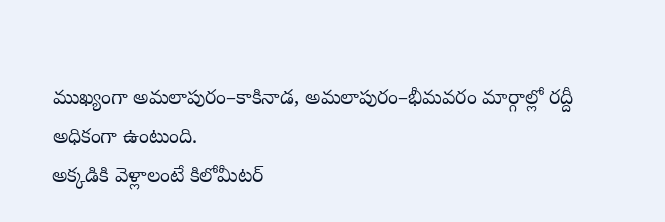ముఖ్యంగా అమలాపురం–కాకినాడ, అమలాపురం–భీమవరం మార్గాల్లో రద్దీ అధికంగా ఉంటుంది.
అక్కడికి వెళ్లాలంటే కిలోమీటర్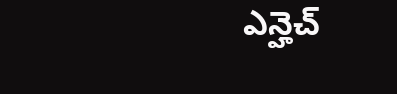ఎన్హెచ్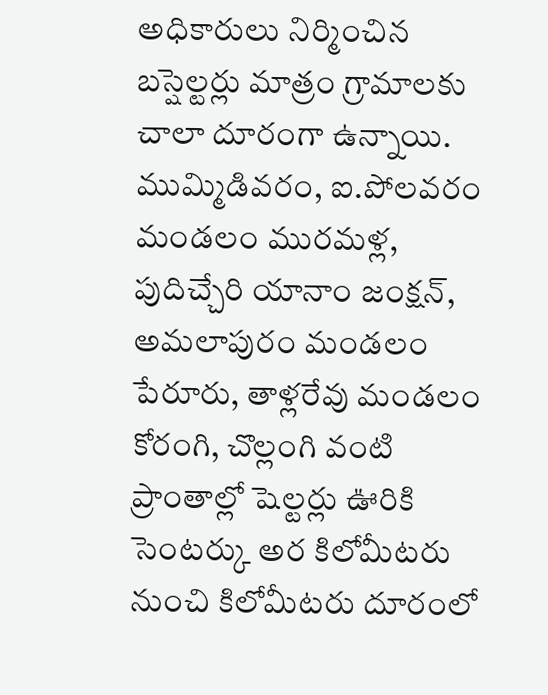అధికారులు నిర్మించిన బస్షెల్టర్లు మాత్రం గ్రామాలకు చాలా దూరంగా ఉన్నాయి. ముమ్మిడివరం, ఐ.పోలవరం మండలం మురమళ్ల, పుదిచ్చేరి యానాం జంక్షన్, అమలాపురం మండలం పేరూరు, తాళ్లరేవు మండలం కోరంగి, చొల్లంగి వంటి ప్రాంతాల్లో షెల్టర్లు ఊరికి సెంటర్కు అర కిలోమీటరు నుంచి కిలోమీటరు దూరంలో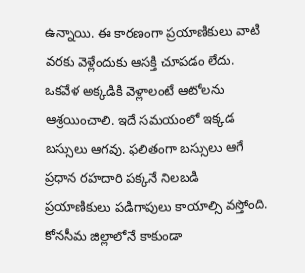ఉన్నాయి. ఈ కారణంగా ప్రయాణికులు వాటి వరకు వెళ్లేందుకు ఆసక్తి చూపడం లేదు. ఒకవేళ అక్కడికి వెళ్లాలంటే ఆటోలను ఆశ్రయించాలి. ఇదే సమయంలో ఇక్కడ బస్సులు ఆగవు. ఫలితంగా బస్సులు ఆగే ప్రధాన రహదారి పక్కనే నిలబడి ప్రయాణికులు పడిగాపులు కాయాల్సి వస్తోంది. కోనసీమ జిల్లాలోనే కాకుండా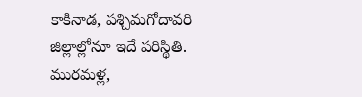కాకినాడ, పశ్చిమగోదావరి జిల్లాల్లోనూ ఇదే పరిస్థితి.
మురమళ్ల,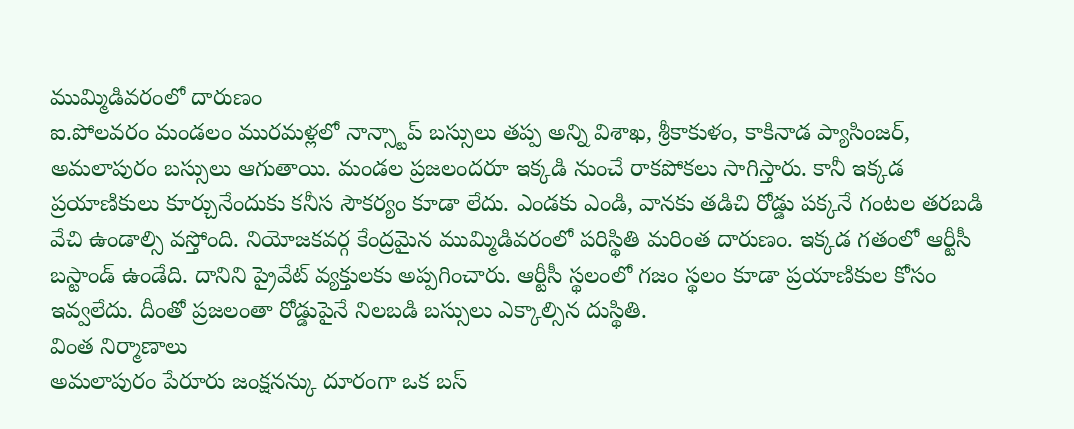ముమ్మిడివరంలో దారుణం
ఐ.పోలవరం మండలం మురమళ్లలో నాన్స్టాప్ బస్సులు తప్ప అన్ని విశాఖ, శ్రీకాకుళం, కాకినాడ ప్యాసింజర్, అమలాపురం బస్సులు ఆగుతాయి. మండల ప్రజలందరూ ఇక్కడి నుంచే రాకపోకలు సాగిస్తారు. కానీ ఇక్కడ ప్రయాణికులు కూర్చునేందుకు కనీస సౌకర్యం కూడా లేదు. ఎండకు ఎండి, వానకు తడిచి రోడ్డు పక్కనే గంటల తరబడి వేచి ఉండాల్సి వస్తోంది. నియోజకవర్గ కేంద్రమైన ముమ్మిడివరంలో పరిస్థితి మరింత దారుణం. ఇక్కడ గతంలో ఆర్టీసీ బస్టాండ్ ఉండేది. దానిని ప్రైవేట్ వ్యక్తులకు అప్పగించారు. ఆర్టీసీ స్థలంలో గజం స్థలం కూడా ప్రయాణికుల కోసం ఇవ్వలేదు. దీంతో ప్రజలంతా రోడ్డుపైనే నిలబడి బస్సులు ఎక్కాల్సిన దుస్థితి.
వింత నిర్మాణాలు
అమలాపురం పేరూరు జంక్షనన్కు దూరంగా ఒక బస్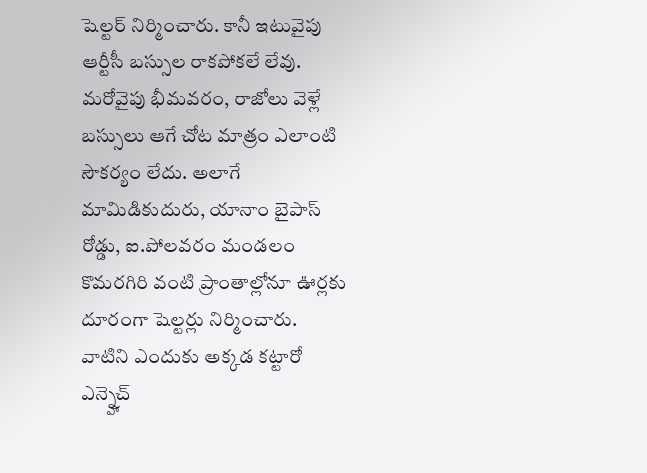షెల్టర్ నిర్మించారు. కానీ ఇటువైపు ఆర్టీసీ బస్సుల రాకపోకలే లేవు. మరోవైపు భీమవరం, రాజోలు వెళ్లే బస్సులు ఆగే చోట మాత్రం ఎలాంటి సౌకర్యం లేదు. అలాగే మామిడికుదురు, యానాం బైపాస్ రోడ్డు, ఐ.పోలవరం మండలం కొమరగిరి వంటి ప్రాంతాల్లోనూ ఊర్లకు దూరంగా షెల్టర్లు నిర్మించారు. వాటిని ఎందుకు అక్కడ కట్టారో ఎన్న్హెచ్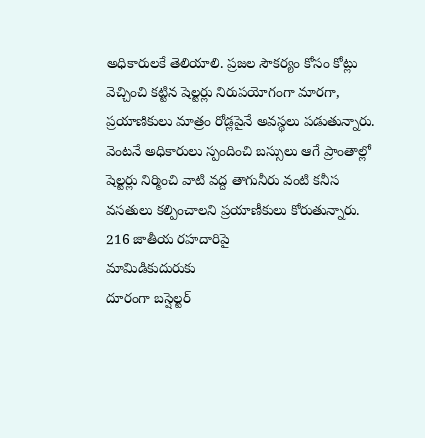అధికారులకే తెలియాలి. ప్రజల సౌకర్యం కోసం కోట్లు వెచ్చించి కట్టిన షెల్టర్లు నిరుపయోగంగా మారగా, ప్రయాణికులు మాత్రం రోడ్లపైనే అవస్థలు పడుతున్నారు. వెంటనే అధికారులు స్పందించి బస్సులు ఆగే ప్రాంతాల్లో షెల్టర్లు నిర్మించి వాటి వద్ద తాగునీరు వంటి కనీస వసతులు కల్పించాలని ప్రయాణీకులు కోరుతున్నారు.
216 జాతీయ రహదారిపై
మామిడికుదురుకు
దూరంగా బస్షెల్టర్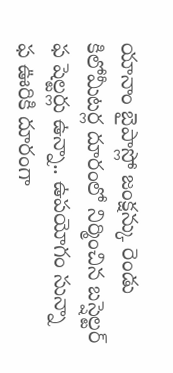యానాం బైపాస్లో జంక్షన్కు రెండు కిలోమీటర్ల దూరంలో నిర్మించిన బస్షెల్టర్
ఫ షెల్టర్లు ఉన్నా.. ఉపయోగం సున్నా
ఫ ఊరికి దూరంగా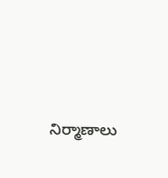నిర్మాణాలు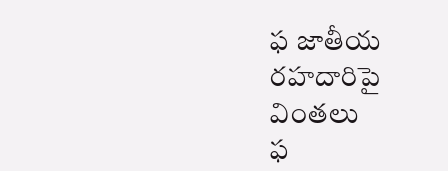ఫ జాతీయ రహదారిపై వింతలు
ఫ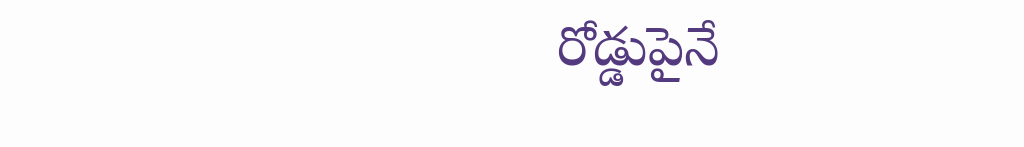రోడ్డుపైనే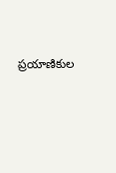ప్రయాణికుల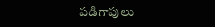పడిగాపులు